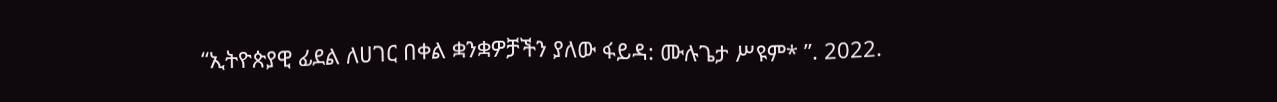“ኢትዮጵያዊ ፊደል ለሀገር በቀል ቋንቋዎቻችን ያለው ፋይዳ: ሙሉጌታ ሥዩም* ”. 2022.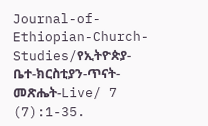Journal-of-Ethiopian-Church-Studies/የኢትዮጵያ-ቤተ-ክርስቲያን-ጥናት-መጽሔት-Live/ 7 (7):1-35.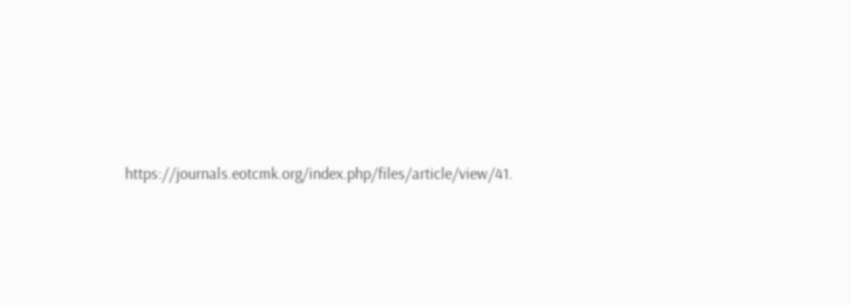https://journals.eotcmk.org/index.php/files/article/view/41.